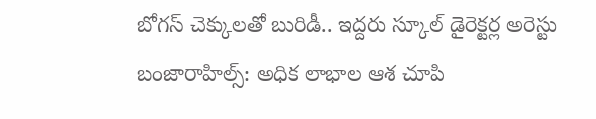బోగస్ చెక్కులతో బురిడీ.. ఇద్దరు స్కూల్ డైరెక్టర్ల అరెస్టు
బంజారాహిల్స్: అధిక లాభాల ఆశ చూపి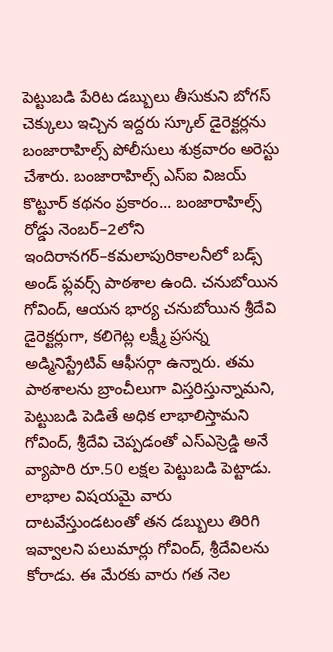పెట్టుబడి పేరిట డబ్బులు తీసుకుని బోగస్ చెక్కులు ఇచ్చిన ఇద్దరు స్కూల్ డైరెక్టర్లను బంజారాహిల్స్ పోలీసులు శుక్రవారం అరెస్టు చేశారు. బంజారాహిల్స్ ఎస్ఐ విజయ్ కొట్టూర్ కథనం ప్రకారం... బంజారాహిల్స్ రోడ్డు నెంబర్–2లోని ఇందిరానగర్–కమలాపురికాలనీలో బడ్స్ అండ్ ఫ్లవర్స్ పాఠశాల ఉంది. చనుబోయిన గోవింద్, ఆయన భార్య చనుబోయిన శ్రీదేవి డైరెక్టర్లుగా, కలిగెట్ల లక్ష్మీ ప్రసన్న అడ్మినిస్ట్రేటివ్ ఆఫీసర్గా ఉన్నారు. తమ పాఠశాలను బ్రాంచీలుగా విస్తరిస్తున్నామని, పెట్టుబడి పెడితే అధిక లాభాలిస్తామని గోవింద్, శ్రీదేవి చెప్పడంతో ఎస్ఎస్రెడ్డి అనే వ్యాపారి రూ.50 లక్షల పెట్టుబడి పెట్టాడు. లాభాల విషయమై వారు దాటవేస్తుండటంతో తన డబ్బులు తిరిగి ఇవ్వాలని పలుమార్లు గోవింద్, శ్రీదేవిలను కోరాడు. ఈ మేరకు వారు గత నెల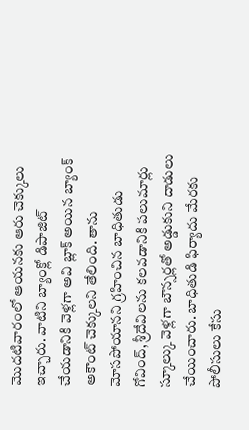మొదటివారంలో ఆయనకు ఆరు చెక్కులు ఇచ్చారు. వాటిని బ్యాంక్లో డిపాజిట్ చేయడానికి వెళ్లగా అవి బ్లాక్ అయిన బ్యాంక్ అకౌంట్ చెక్కులని తేలింది. తాను మోసపోయానని గ్రహించిన బాధితుడు గోవింద్, శ్రీదేవిలను కలవడానికి పలుమార్లు స్కూల్కు వెళ్లగా బౌన్సర్లతో అడ్డుకుని దాడులు చేయించారు. బాధితుడి ఫిర్యాదు మేరకు పోలీసులు కేసు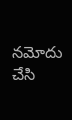నమోదు చేసి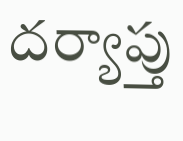దర్యాప్తు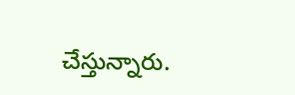చేస్తున్నారు.